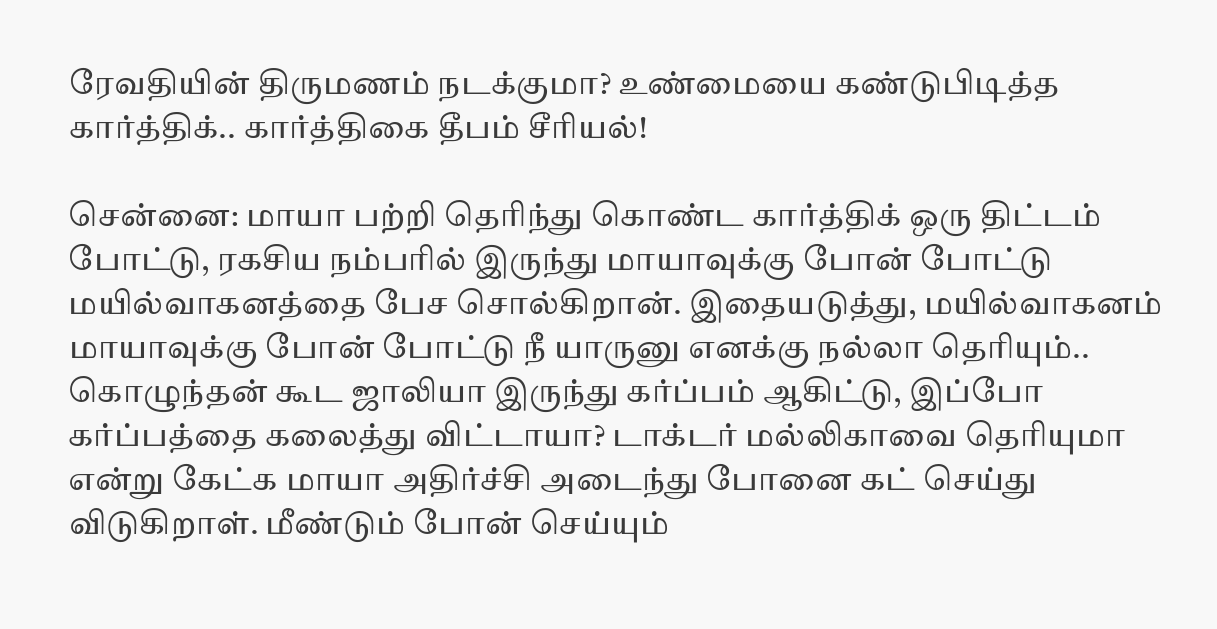ரேவதியின் திருமணம் நடக்குமா? உண்மையை கண்டுபிடித்த கார்த்திக்.. கார்த்திகை தீபம் சீரியல்!

சென்னை: மாயா பற்றி தெரிந்து கொண்ட கார்த்திக் ஒரு திட்டம் போட்டு, ரகசிய நம்பரில் இருந்து மாயாவுக்கு போன் போட்டு மயில்வாகனத்தை பேச சொல்கிறான். இதையடுத்து, மயில்வாகனம் மாயாவுக்கு போன் போட்டு நீ யாருனு எனக்கு நல்லா தெரியும்.. கொழுந்தன் கூட ஜாலியா இருந்து கர்ப்பம் ஆகிட்டு, இப்போ கர்ப்பத்தை கலைத்து விட்டாயா? டாக்டர் மல்லிகாவை தெரியுமா என்று கேட்க மாயா அதிர்ச்சி அடைந்து போனை கட் செய்து விடுகிறாள். மீண்டும் போன் செய்யும்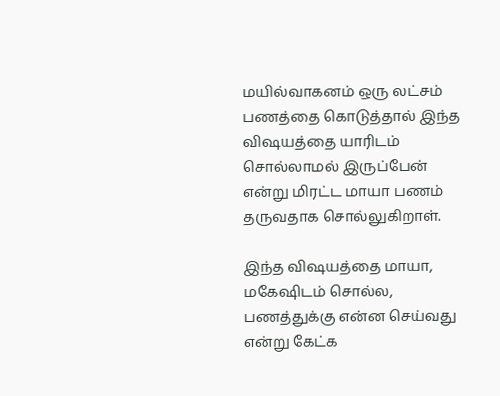மயில்வாகனம் ஒரு லட்சம் பணத்தை கொடுத்தால் இந்த விஷயத்தை யாரிடம் சொல்லாமல் இருப்பேன் என்று மிரட்ட மாயா பணம் தருவதாக சொல்லுகிறாள்.

இந்த விஷயத்தை மாயா, மகேஷிடம் சொல்ல, பணத்துக்கு என்ன செய்வது என்று கேட்க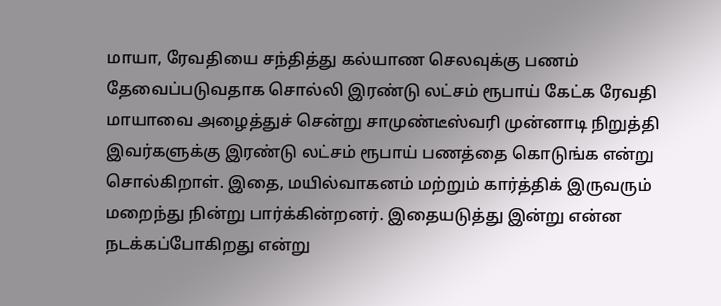மாயா, ரேவதியை சந்தித்து கல்யாண செலவுக்கு பணம் தேவைப்படுவதாக சொல்லி இரண்டு லட்சம் ரூபாய் கேட்க ரேவதி மாயாவை அழைத்துச் சென்று சாமுண்டீஸ்வரி முன்னாடி நிறுத்தி இவர்களுக்கு இரண்டு லட்சம் ரூபாய் பணத்தை கொடுங்க என்று சொல்கிறாள். இதை, மயில்வாகனம் மற்றும் கார்த்திக் இருவரும் மறைந்து நின்று பார்க்கின்றனர். இதையடுத்து இன்று என்ன நடக்கப்போகிறது என்று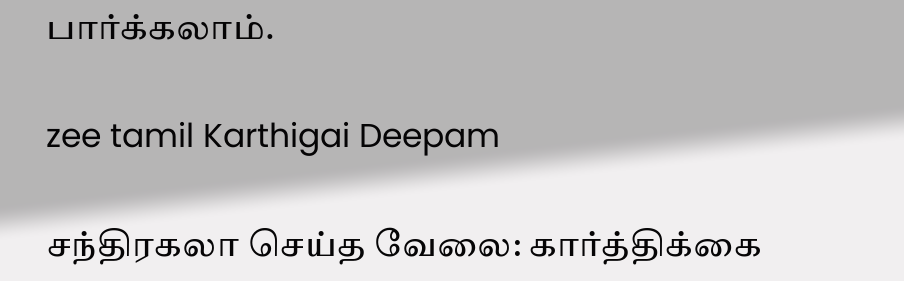பார்க்கலாம்.

zee tamil Karthigai Deepam

சந்திரகலா செய்த வேலை: கார்த்திக்கை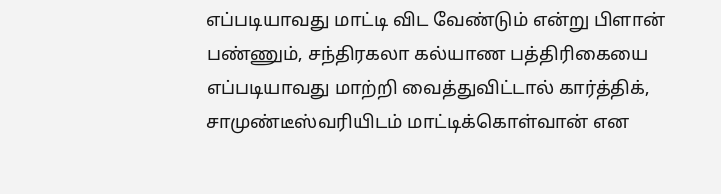எப்படியாவது மாட்டி விட வேண்டும் என்று பிளான் பண்ணும், சந்திரகலா கல்யாண பத்திரிகையை எப்படியாவது மாற்றி வைத்துவிட்டால் கார்த்திக், சாமுண்டீஸ்வரியிடம் மாட்டிக்கொள்வான் என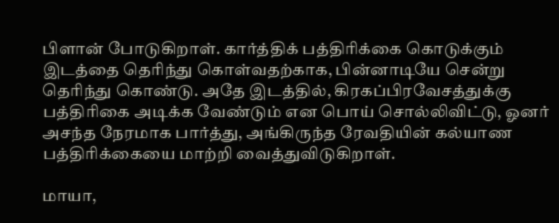பிளான் போடுகிறாள். கார்த்திக் பத்திரிக்கை கொடுக்கும் இடத்தை தெரிந்து கொள்வதற்காக, பின்னாடியே சென்று தெரிந்து கொண்டு. அதே இடத்தில், கிரகப்பிரவேசத்துக்கு பத்திரிகை அடிக்க வேண்டும் என பொய் சொல்லிவிட்டு, ஓனர் அசந்த நேரமாக பார்த்து, அங்கிருந்த ரேவதியின் கல்யாண பத்திரிக்கையை மாற்றி வைத்துவிடுகிறாள்.

மாயா,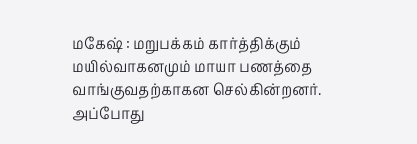மகேஷ் : மறுபக்கம் கார்த்திக்கும் மயில்வாகனமும் மாயா பணத்தை வாங்குவதற்காகன செல்கின்றனர். அப்போது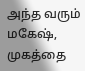அந்த வரும் மகேஷ், முகத்தை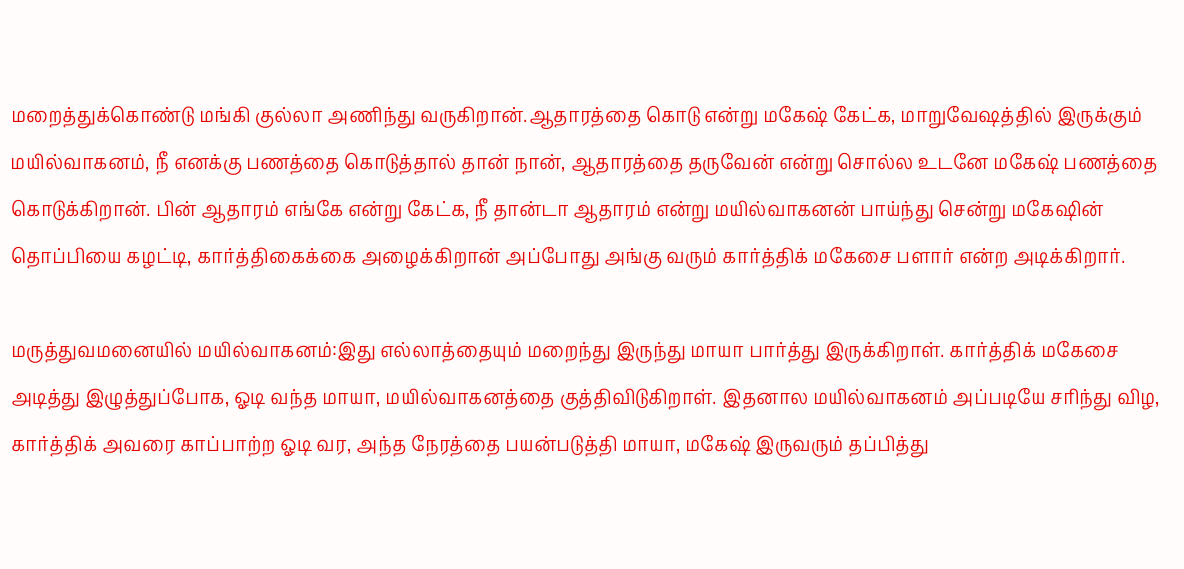மறைத்துக்கொண்டு மங்கி குல்லா அணிந்து வருகிறான்.ஆதாரத்தை கொடு என்று மகேஷ் கேட்க, மாறுவேஷத்தில் இருக்கும் மயில்வாகனம், நீ எனக்கு பணத்தை கொடுத்தால் தான் நான், ஆதாரத்தை தருவேன் என்று சொல்ல உடனே மகேஷ் பணத்தை கொடுக்கிறான். பின் ஆதாரம் எங்கே என்று கேட்க, நீ தான்டா ஆதாரம் என்று மயில்வாகனன் பாய்ந்து சென்று மகேஷின் தொப்பியை கழட்டி, கார்த்திகைக்கை அழைக்கிறான் அப்போது அங்கு வரும் கார்த்திக் மகேசை பளார் என்ற அடிக்கிறார்.

மருத்துவமனையில் மயில்வாகனம்:இது எல்லாத்தையும் மறைந்து இருந்து மாயா பார்த்து இருக்கிறாள். கார்த்திக் மகேசை அடித்து இழுத்துப்போக, ஓடி வந்த மாயா, மயில்வாகனத்தை குத்திவிடுகிறாள். இதனால மயில்வாகனம் அப்படியே சரிந்து விழ, கார்த்திக் அவரை காப்பாற்ற ஓடி வர, அந்த நேரத்தை பயன்படுத்தி மாயா, மகேஷ் இருவரும் தப்பித்து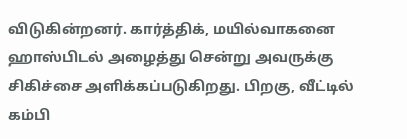விடுகின்றனர். கார்த்திக், மயில்வாகனை ஹாஸ்பிடல் அழைத்து சென்று அவருக்கு சிகிச்சை அளிக்கப்படுகிறது. பிறகு, வீட்டில் கம்பி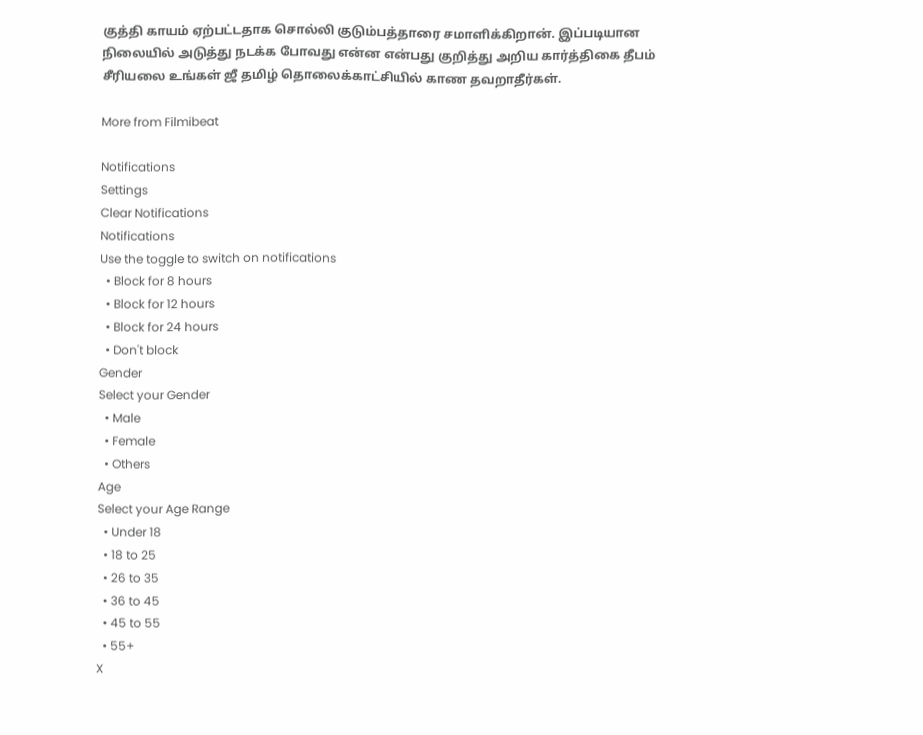குத்தி காயம் ஏற்பட்டதாக சொல்லி குடும்பத்தாரை சமாளிக்கிறான். இப்படியான நிலையில் அடுத்து நடக்க போவது என்ன என்பது குறித்து அறிய கார்த்திகை தீபம் சீரியலை உங்கள் ஜீ தமிழ் தொலைக்காட்சியில் காண தவறாதீர்கள்.

More from Filmibeat

Notifications
Settings
Clear Notifications
Notifications
Use the toggle to switch on notifications
  • Block for 8 hours
  • Block for 12 hours
  • Block for 24 hours
  • Don't block
Gender
Select your Gender
  • Male
  • Female
  • Others
Age
Select your Age Range
  • Under 18
  • 18 to 25
  • 26 to 35
  • 36 to 45
  • 45 to 55
  • 55+
X